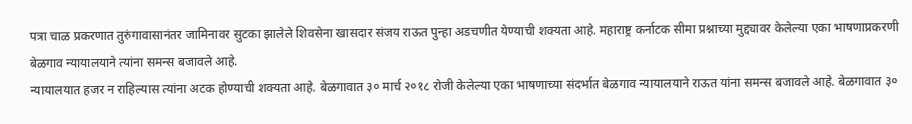पत्रा चाळ प्रकरणात तुरुंगावासानंतर जामिनावर सुटका झालेले शिवसेना खासदार संजय राऊत पुन्हा अडचणीत येण्याची शक्यता आहे. महाराष्ट्र कर्नाटक सीमा प्रश्नाच्या मुद्द्यावर केलेल्या एका भाषणाप्रकरणी बेळगाव न्यायालयाने त्यांना समन्स बजावले आहे.
न्यायालयात हजर न राहिल्यास त्यांना अटक होण्याची शक्यता आहे. बेळगावात ३० मार्च २०१८ रोजी केलेल्या एका भाषणाच्या संदर्भात बेळगाव न्यायालयाने राऊत यांना समन्स बजावले आहे. बेळगावात ३०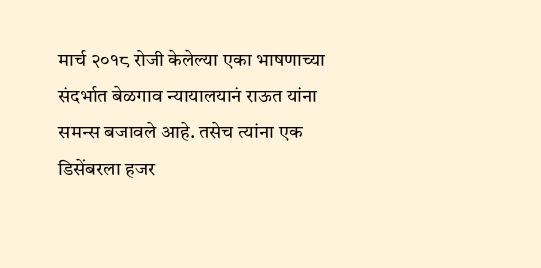मार्च २०१८ रोजी केलेल्या एका भाषणाच्या संदर्भात बेळगाव न्यायालयानं राऊत यांना समन्स बजावले आहे. तसेच त्यांना एक डिसेंबरला हजर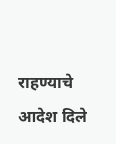राहण्याचे आदेश दिले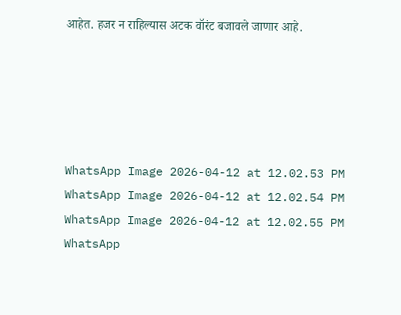आहेत. हजर न राहिल्यास अटक वॉरंट बजावले जाणार आहे.





WhatsApp Image 2026-04-12 at 12.02.53 PM
WhatsApp Image 2026-04-12 at 12.02.54 PM
WhatsApp Image 2026-04-12 at 12.02.55 PM
WhatsApp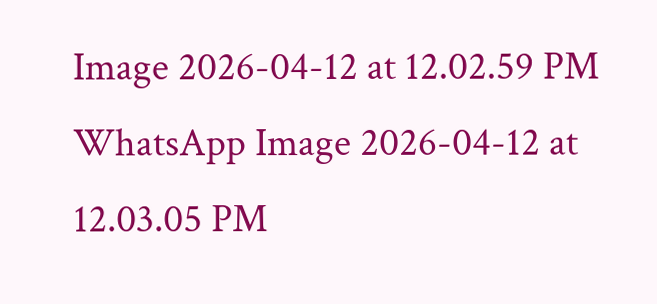Image 2026-04-12 at 12.02.59 PM
WhatsApp Image 2026-04-12 at 12.03.05 PM